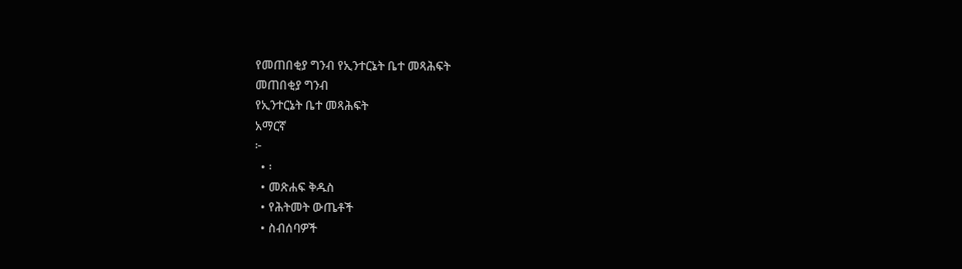የመጠበቂያ ግንብ የኢንተርኔት ቤተ መጻሕፍት
መጠበቂያ ግንብ
የኢንተርኔት ቤተ መጻሕፍት
አማርኛ
፦
  • ፡
  • መጽሐፍ ቅዱስ
  • የሕትመት ውጤቶች
  • ስብሰባዎች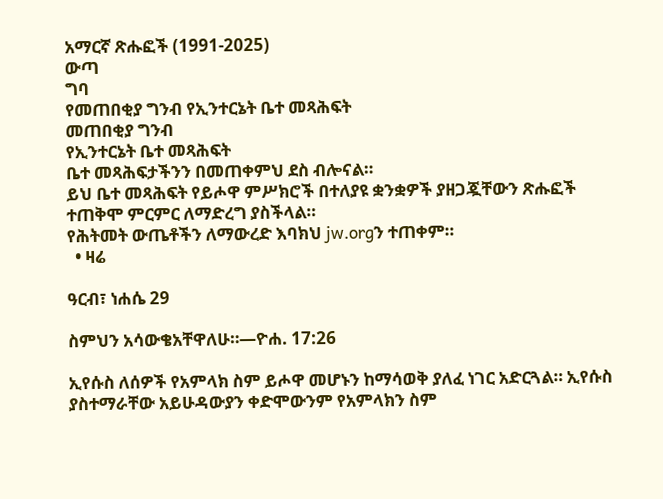አማርኛ ጽሑፎች (1991-2025)
ውጣ
ግባ
የመጠበቂያ ግንብ የኢንተርኔት ቤተ መጻሕፍት
መጠበቂያ ግንብ
የኢንተርኔት ቤተ መጻሕፍት
ቤተ መጻሕፍታችንን በመጠቀምህ ደስ ብሎናል።
ይህ ቤተ መጻሕፍት የይሖዋ ምሥክሮች በተለያዩ ቋንቋዎች ያዘጋጇቸውን ጽሑፎች ተጠቅሞ ምርምር ለማድረግ ያስችላል።
የሕትመት ውጤቶችን ለማውረድ እባክህ jw.orgን ተጠቀም።
  • ዛሬ

ዓርብ፣ ነሐሴ 29

ስምህን አሳውቄአቸዋለሁ።—ዮሐ. 17:26

ኢየሱስ ለሰዎች የአምላክ ስም ይሖዋ መሆኑን ከማሳወቅ ያለፈ ነገር አድርጓል። ኢየሱስ ያስተማራቸው አይሁዳውያን ቀድሞውንም የአምላክን ስም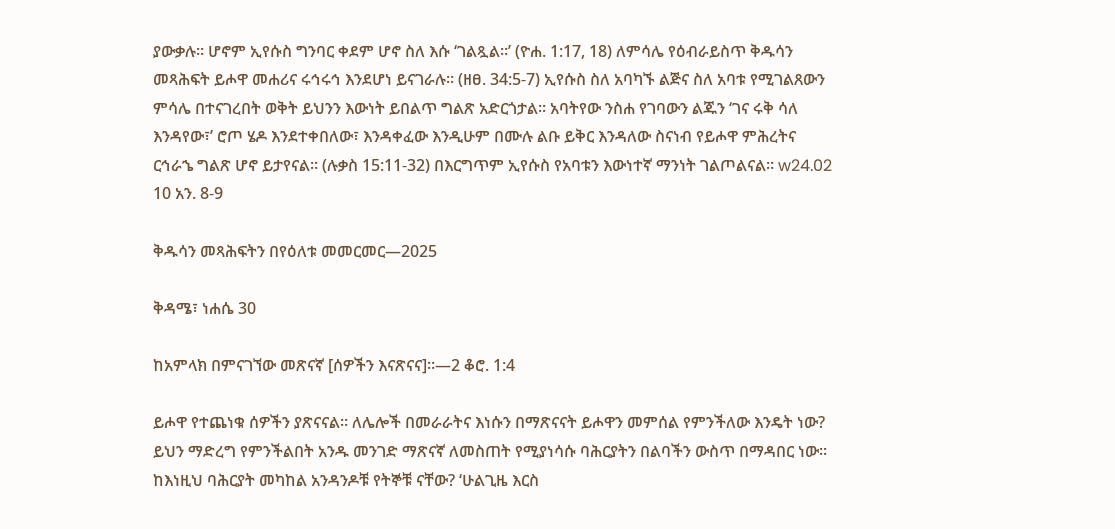ያውቃሉ። ሆኖም ኢየሱስ ግንባር ቀደም ሆኖ ስለ እሱ ‘ገልጿል።’ (ዮሐ. 1:17, 18) ለምሳሌ የዕብራይስጥ ቅዱሳን መጻሕፍት ይሖዋ መሐሪና ሩኅሩኅ እንደሆነ ይናገራሉ። (ዘፀ. 34:5-7) ኢየሱስ ስለ አባካኙ ልጅና ስለ አባቱ የሚገልጸውን ምሳሌ በተናገረበት ወቅት ይህንን እውነት ይበልጥ ግልጽ አድርጎታል። አባትየው ንስሐ የገባውን ልጁን ‘ገና ሩቅ ሳለ እንዳየው፣’ ሮጦ ሄዶ እንደተቀበለው፣ እንዳቀፈው እንዲሁም በሙሉ ልቡ ይቅር እንዳለው ስናነብ የይሖዋ ምሕረትና ርኅራኄ ግልጽ ሆኖ ይታየናል። (ሉቃስ 15:11-32) በእርግጥም ኢየሱስ የአባቱን እውነተኛ ማንነት ገልጦልናል። w24.02 10 አን. 8-9

ቅዱሳን መጻሕፍትን በየዕለቱ መመርመር—2025

ቅዳሜ፣ ነሐሴ 30

ከአምላክ በምናገኘው መጽናኛ [ሰዎችን እናጽናና]።—2 ቆሮ. 1:4

ይሖዋ የተጨነቁ ሰዎችን ያጽናናል። ለሌሎች በመራራትና እነሱን በማጽናናት ይሖዋን መምሰል የምንችለው እንዴት ነው? ይህን ማድረግ የምንችልበት አንዱ መንገድ ማጽናኛ ለመስጠት የሚያነሳሱ ባሕርያትን በልባችን ውስጥ በማዳበር ነው። ከእነዚህ ባሕርያት መካከል አንዳንዶቹ የትኞቹ ናቸው? ‘ሁልጊዜ እርስ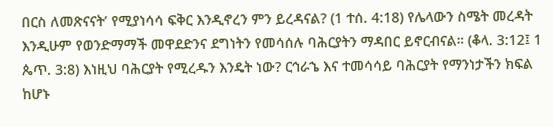በርስ ለመጽናናት’ የሚያነሳሳ ፍቅር እንዲኖረን ምን ይረዳናል? (1 ተሰ. 4:18) የሌላውን ስሜት መረዳት እንዲሁም የወንድማማች መዋደድንና ደግነትን የመሳሰሉ ባሕርያትን ማዳበር ይኖርብናል። (ቆላ. 3:12፤ 1 ጴጥ. 3:8) እነዚህ ባሕርያት የሚረዱን እንዴት ነው? ርኅራኄ እና ተመሳሳይ ባሕርያት የማንነታችን ክፍል ከሆኑ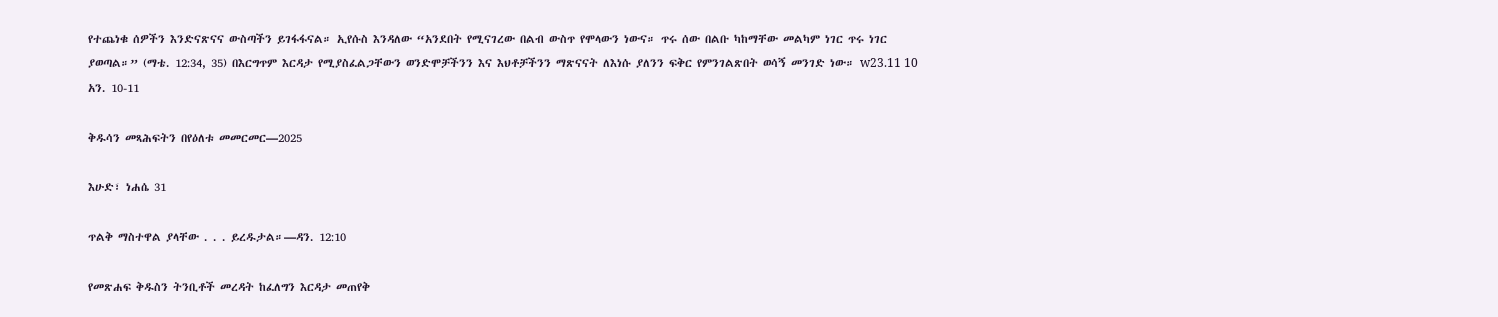የተጨነቁ ሰዎችን እንድናጽናና ውስጣችን ይገፋፋናል። ኢየሱስ እንዳለው “አንደበት የሚናገረው በልብ ውስጥ የሞላውን ነውና። ጥሩ ሰው በልቡ ካከማቸው መልካም ነገር ጥሩ ነገር ያወጣል።” (ማቴ. 12:34, 35) በእርግጥም እርዳታ የሚያስፈልጋቸውን ወንድሞቻችንን እና እህቶቻችንን ማጽናናት ለእነሱ ያለንን ፍቅር የምንገልጽበት ወሳኝ መንገድ ነው። w23.11 10 አን. 10-11

ቅዱሳን መጻሕፍትን በየዕለቱ መመርመር—2025

እሁድ፣ ነሐሴ 31

ጥልቅ ማስተዋል ያላቸው . . . ይረዱታል።—ዳን. 12:10

የመጽሐፍ ቅዱስን ትንቢቶች መረዳት ከፈለግን እርዳታ መጠየቅ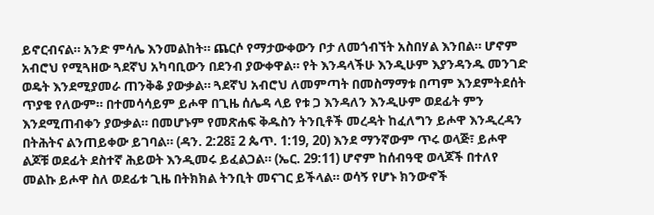ይኖርብናል። አንድ ምሳሌ እንመልከት። ጨርሶ የማታውቀውን ቦታ ለመጎብኘት አስበሃል እንበል። ሆኖም አብሮህ የሚጓዘው ጓደኛህ አካባቢውን በደንብ ያውቀዋል። የት እንዳላችሁ እንዲሁም እያንዳንዱ መንገድ ወዴት እንደሚያመራ ጠንቅቆ ያውቃል። ጓደኛህ አብሮህ ለመምጣት በመስማማቱ በጣም እንደምትደሰት ጥያቄ የለውም። በተመሳሳይም ይሖዋ በጊዜ ሰሌዳ ላይ የቱ ጋ እንዳለን እንዲሁም ወደፊት ምን እንደሚጠብቀን ያውቃል። በመሆኑም የመጽሐፍ ቅዱስን ትንቢቶች መረዳት ከፈለግን ይሖዋ እንዲረዳን በትሕትና ልንጠይቀው ይገባል። (ዳን. 2:28፤ 2 ጴጥ. 1:19, 20) እንደ ማንኛውም ጥሩ ወላጅ፣ ይሖዋ ልጆቹ ወደፊት ደስተኛ ሕይወት እንዲመሩ ይፈልጋል። (ኤር. 29:11) ሆኖም ከሰብዓዊ ወላጆች በተለየ መልኩ ይሖዋ ስለ ወደፊቱ ጊዜ በትክክል ትንቢት መናገር ይችላል። ወሳኝ የሆኑ ክንውኖች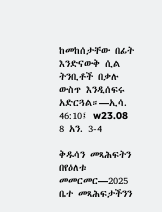ከመከሰታቸው በፊት እንድናውቅ ሲል ትንቢቶች በቃሉ ውስጥ እንዲሰፍሩ አድርጓል።—ኢሳ. 46:10፤ w23.08 8 አን. 3-4

ቅዱሳን መጻሕፍትን በየዕለቱ መመርመር—2025
ቤተ መጻሕፍታችንን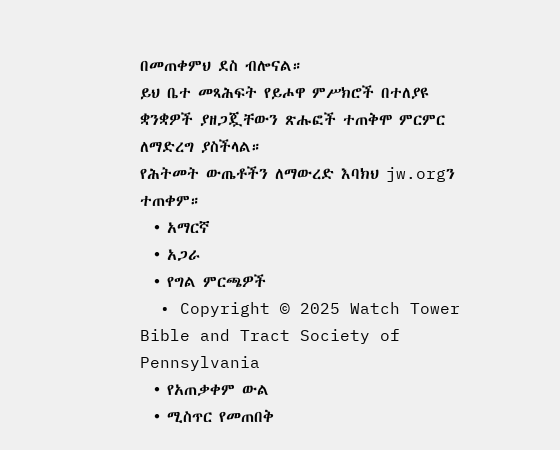በመጠቀምህ ደስ ብሎናል።
ይህ ቤተ መጻሕፍት የይሖዋ ምሥክሮች በተለያዩ ቋንቋዎች ያዘጋጇቸውን ጽሑፎች ተጠቅሞ ምርምር ለማድረግ ያስችላል።
የሕትመት ውጤቶችን ለማውረድ እባክህ jw.orgን ተጠቀም።
  • አማርኛ
  • አጋራ
  • የግል ምርጫዎች
  • Copyright © 2025 Watch Tower Bible and Tract Society of Pennsylvania
  • የአጠቃቀም ውል
  • ሚስጥር የመጠበቅ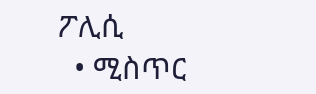ፖሊሲ
  • ሚስጥር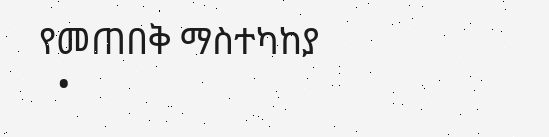የመጠበቅ ማስተካከያ
  •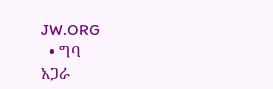JW.ORG
  • ግባ
አጋራ